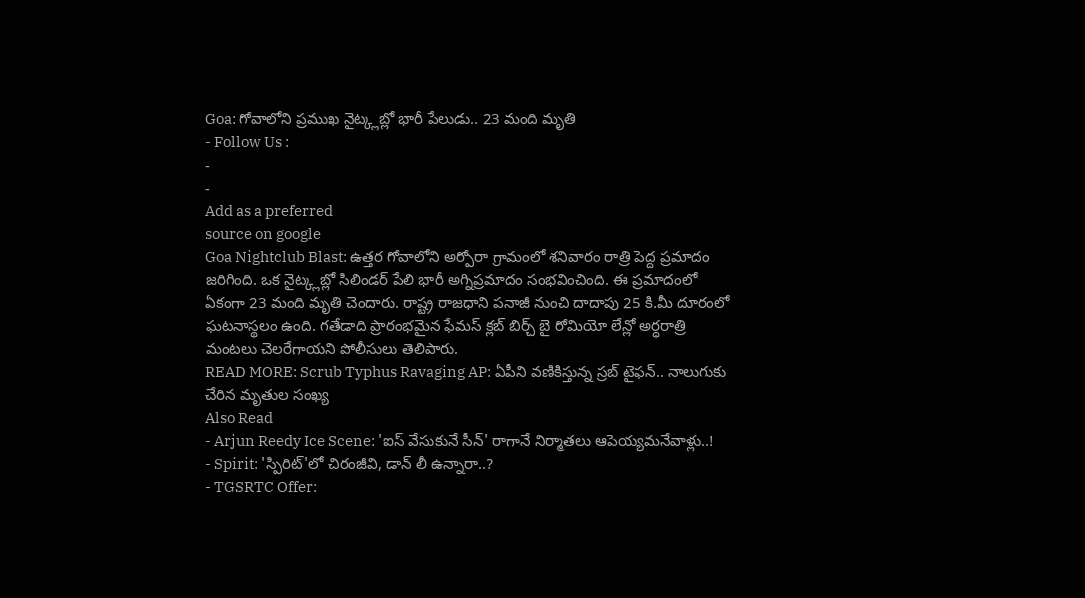Goa: గోవాలోని ప్రముఖ నైట్క్లబ్లో భారీ పేలుడు.. 23 మంది మృతి
- Follow Us :
-
-
Add as a preferred
source on google
Goa Nightclub Blast: ఉత్తర గోవాలోని అర్పోరా గ్రామంలో శనివారం రాత్రి పెద్ద ప్రమాదం జరిగింది. ఒక నైట్క్లబ్లో సిలిండర్ పేలి భారీ అగ్నిప్రమాదం సంభవించింది. ఈ ప్రమాదంలో ఏకంగా 23 మంది మృతి చెందారు. రాష్ట్ర రాజధాని పనాజీ నుంచి దాదాపు 25 కి.మీ దూరంలో ఘటనాస్థలం ఉంది. గతేడాది ప్రారంభమైన ఫేమస్ క్లబ్ బిర్చ్ బై రోమియో లేన్లో అర్ధరాత్రి మంటలు చెలరేగాయని పోలీసులు తెలిపారు.
READ MORE: Scrub Typhus Ravaging AP: ఏపీని వణికిస్తున్న స్రబ్ టైఫన్.. నాలుగుకు చేరిన మృతుల సంఖ్య
Also Read
- Arjun Reedy Ice Scene: 'ఐస్ వేసుకునే సీన్' రాగానే నిర్మాతలు ఆపెయ్యమనేవాళ్లు..!
- Spirit: 'స్పిరిట్'లో చిరంజీవి, డాన్ లీ ఉన్నారా..?
- TGSRTC Offer: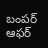బంపర్ ఆఫర్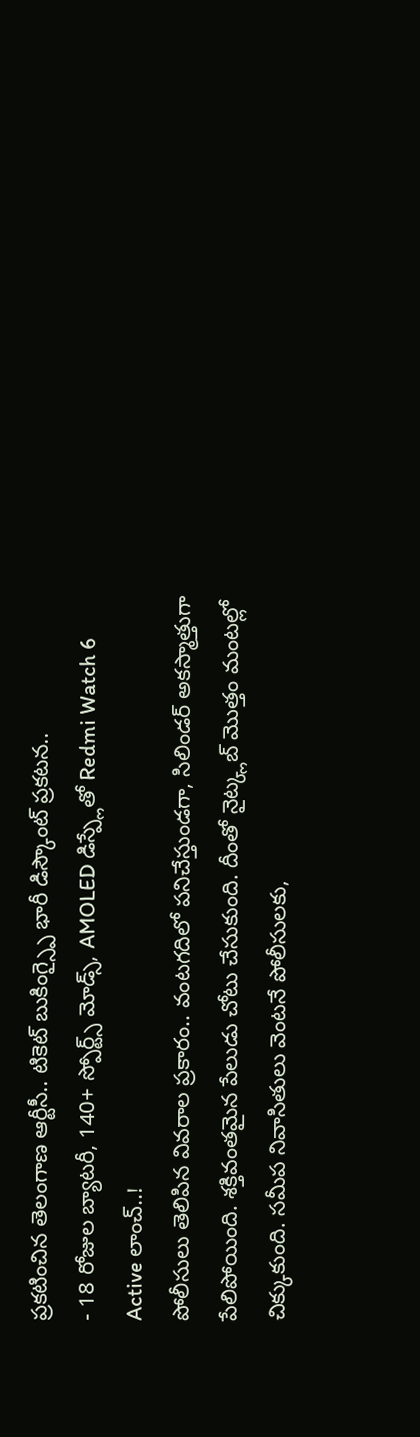ప్రకటించిన తెలంగాణ ఆర్టీసీ.. టికెట్ బుకింగ్స్పై భారీ డిస్కౌంట్ ప్రకటన..
- 18 రోజుల బ్యాటరీ, 140+ స్పోర్ట్స్ మోడ్స్, AMOLED డిస్ప్లేతో Redmi Watch 6 Active లాంచ్..!
పోలీసులు తెలిపిన వివరాల ప్రకారం.. వంటగదిలో పనిచేస్తుండగా, సిలిండర్ అకస్మాత్తుగా పేలిపోయింది. శక్తివంతమైన పేలుడు చోటు చేసుకుంది. దీంతో నైట్క్లబ్ మొత్తం మంటల్లో చిక్కుకుంది. సమీప నివాసితులు వెంటనే పోలీసులకు,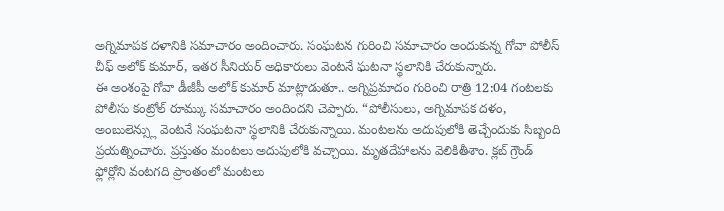అగ్నిమాపక దళానికి సమాచారం అందించారు. సంఘటన గురించి సమాచారం అందుకున్న గోవా పోలీస్ చీఫ్ అలోక్ కుమార్, ఇతర సీనియర్ అధికారులు వెంటనే ఘటనా స్థలానికి చేరుకున్నారు.
ఈ అంశంపై గోవా డీజీపీ అలోక్ కుమార్ మాట్లాడుతూ.. అగ్నిప్రమాదం గురించి రాత్రి 12:04 గంటలకు పోలీసు కంట్రోల్ రూమ్కు సమాచారం అందిందని చెప్పారు. “పోలీసులు, అగ్నిమాపక దళం, అంబులెన్స్లు వెంటనే సంఘటనా స్థలానికి చేరుకున్నాయి. మంటలను అదుపులోకి తెచ్చేందుకు సిబ్బంది ప్రయత్నించారు. ప్రస్తుతం మంటలు అదుపులోకి వచ్చాయి. మృతదేహాలను వెలికితీశాం. క్లబ్ గ్రౌండ్ ఫ్లోర్లోని వంటగది ప్రాంతంలో మంటలు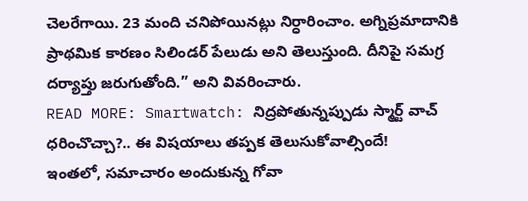చెలరేగాయి. 23 మంది చనిపోయినట్లు నిర్ధారించాం. అగ్నిప్రమాదానికి ప్రాథమిక కారణం సిలిండర్ పేలుడు అని తెలుస్తుంది. దీనిపై సమగ్ర దర్యాప్తు జరుగుతోంది.” అని వివరించారు.
READ MORE: Smartwatch: నిద్రపోతున్నప్పుడు స్మార్ట్ వాచ్ ధరించొచ్చా?.. ఈ విషయాలు తప్పక తెలుసుకోవాల్సిందే!
ఇంతలో, సమాచారం అందుకున్న గోవా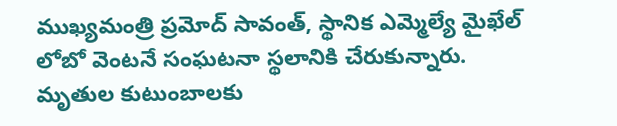ముఖ్యమంత్రి ప్రమోద్ సావంత్, స్థానిక ఎమ్మెల్యే మైఖేల్ లోబో వెంటనే సంఘటనా స్థలానికి చేరుకున్నారు. మృతుల కుటుంబాలకు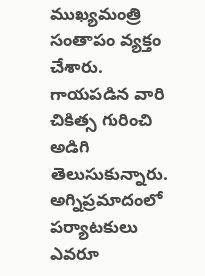ముఖ్యమంత్రి సంతాపం వ్యక్తం చేశారు. గాయపడిన వారి చికిత్స గురించి అడిగి తెలుసుకున్నారు. అగ్నిప్రమాదంలో పర్యాటకులు ఎవరూ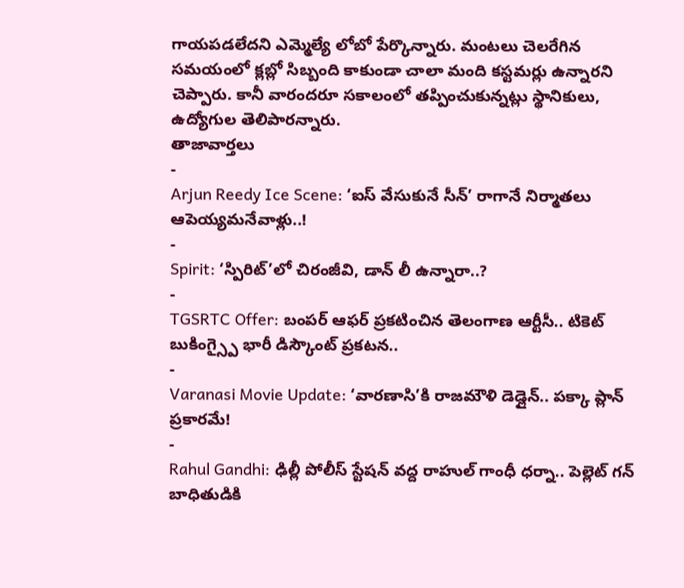గాయపడలేదని ఎమ్మెల్యే లోబో పేర్కొన్నారు. మంటలు చెలరేగిన సమయంలో క్లబ్లో సిబ్బంది కాకుండా చాలా మంది కస్టమర్లు ఉన్నారని చెప్పారు. కానీ వారందరూ సకాలంలో తప్పించుకున్నట్లు స్థానికులు, ఉద్యోగుల తెలిపారన్నారు.
తాజావార్తలు
-
Arjun Reedy Ice Scene: ‘ఐస్ వేసుకునే సీన్’ రాగానే నిర్మాతలు ఆపెయ్యమనేవాళ్లు..!
-
Spirit: ‘స్పిరిట్’లో చిరంజీవి, డాన్ లీ ఉన్నారా..?
-
TGSRTC Offer: బంపర్ ఆఫర్ ప్రకటించిన తెలంగాణ ఆర్టీసీ.. టికెట్ బుకింగ్స్పై భారీ డిస్కౌంట్ ప్రకటన..
-
Varanasi Movie Update: ‘వారణాసి’కి రాజమౌళి డెడ్లైన్.. పక్కా ప్లాన్ ప్రకారమే!
-
Rahul Gandhi: ఢిల్లీ పోలీస్ స్టేషన్ వద్ద రాహుల్ గాంధీ ధర్నా.. పెల్లెట్ గన్ బాధితుడికి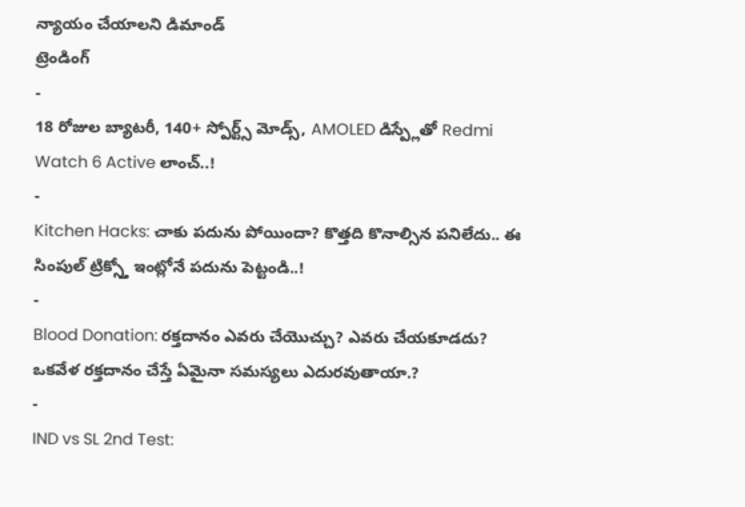న్యాయం చేయాలని డిమాండ్
ట్రెండింగ్
-
18 రోజుల బ్యాటరీ, 140+ స్పోర్ట్స్ మోడ్స్, AMOLED డిస్ప్లేతో Redmi Watch 6 Active లాంచ్..!
-
Kitchen Hacks: చాకు పదును పోయిందా? కొత్తది కొనాల్సిన పనిలేదు.. ఈ సింపుల్ ట్రిక్స్తో ఇంట్లోనే పదును పెట్టండి..!
-
Blood Donation: రక్తదానం ఎవరు చేయొచ్చు? ఎవరు చేయకూడదు? ఒకవేళ రక్తదానం చేస్తే ఏమైనా సమస్యలు ఎదురవుతాయా.?
-
IND vs SL 2nd Test: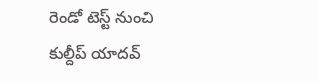రెండో టెస్ట్ నుంచి కుల్దీప్ యాదవ్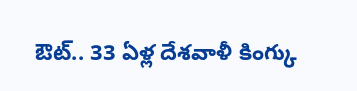ఔట్.. 33 ఏళ్ల దేశవాళీ కింగ్కు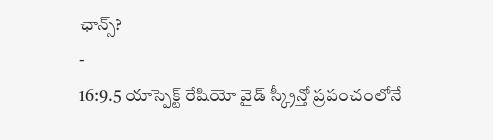ఛాన్స్?
-
16:9.5 యాస్పెక్ట్ రేషియో వైడ్ స్క్రీన్తో ప్రపంచంలోనే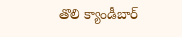తొలి క్యాండీబార్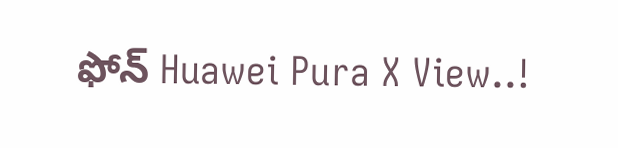ఫోన్ Huawei Pura X View..!